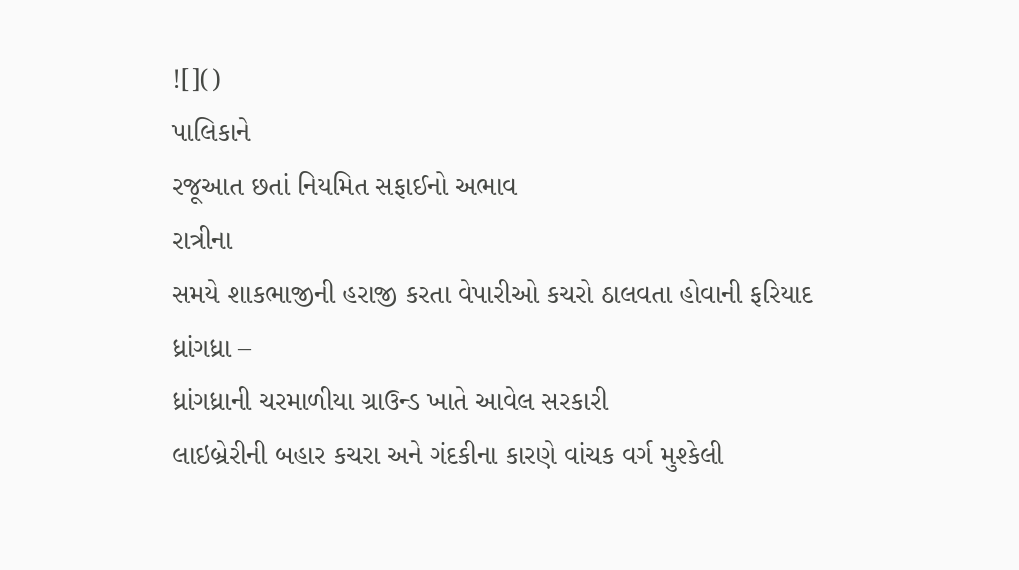![]()
પાલિકાને
રજૂઆત છતાં નિયમિત સફાઈનો અભાવ
રાત્રીના
સમયે શાકભાજીની હરાજી કરતા વેપારીઓ કચરો ઠાલવતા હોવાની ફરિયાદ
ધ્રાંગધ્રા –
ધ્રાંગધ્રાની ચરમાળીયા ગ્રાઉન્ડ ખાતે આવેલ સરકારી
લાઇબ્રેરીની બહાર કચરા અને ગંદકીના કારણે વાંચક વર્ગ મુશ્કેલી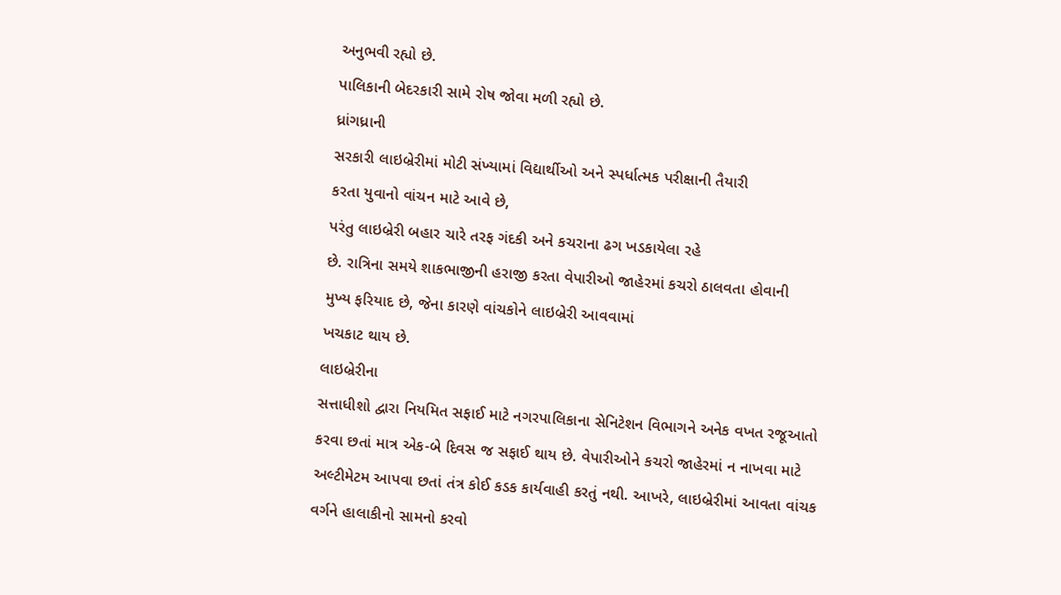અનુભવી રહ્યો છે.
પાલિકાની બેદરકારી સામે રોષ જોવા મળી રહ્યો છે.
ધ્રાંગધ્રાની
સરકારી લાઇબ્રેરીમાં મોટી સંખ્યામાં વિદ્યાર્થીઓ અને સ્પર્ધાત્મક પરીક્ષાની તૈયારી
કરતા યુવાનો વાંચન માટે આવે છે,
પરંતુ લાઇબ્રેરી બહાર ચારે તરફ ગંદકી અને કચરાના ઢગ ખડકાયેલા રહે
છે. રાત્રિના સમયે શાકભાજીની હરાજી કરતા વેપારીઓ જાહેરમાં કચરો ઠાલવતા હોવાની
મુખ્ય ફરિયાદ છે, જેના કારણે વાંચકોને લાઇબ્રેરી આવવામાં
ખચકાટ થાય છે.
લાઇબ્રેરીના
સત્તાધીશો દ્વારા નિયમિત સફાઈ માટે નગરપાલિકાના સેનિટેશન વિભાગને અનેક વખત રજૂઆતો
કરવા છતાં માત્ર એક-બે દિવસ જ સફાઈ થાય છે. વેપારીઓને કચરો જાહેરમાં ન નાખવા માટે
અલ્ટીમેટમ આપવા છતાં તંત્ર કોઈ કડક કાર્યવાહી કરતું નથી. આખરે, લાઇબ્રેરીમાં આવતા વાંચક
વર્ગને હાલાકીનો સામનો કરવો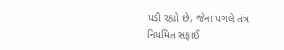પડી રહ્યો છે, જેના પગલે તંત્ર
નિયમિત સફાઈ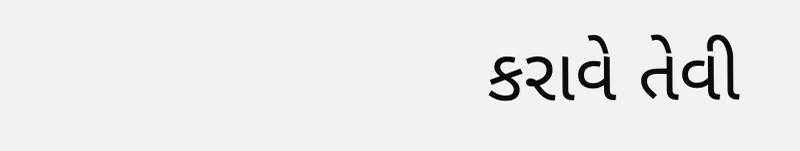કરાવે તેવી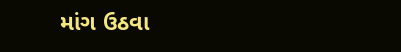માંગ ઉઠવા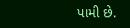પામી છે.